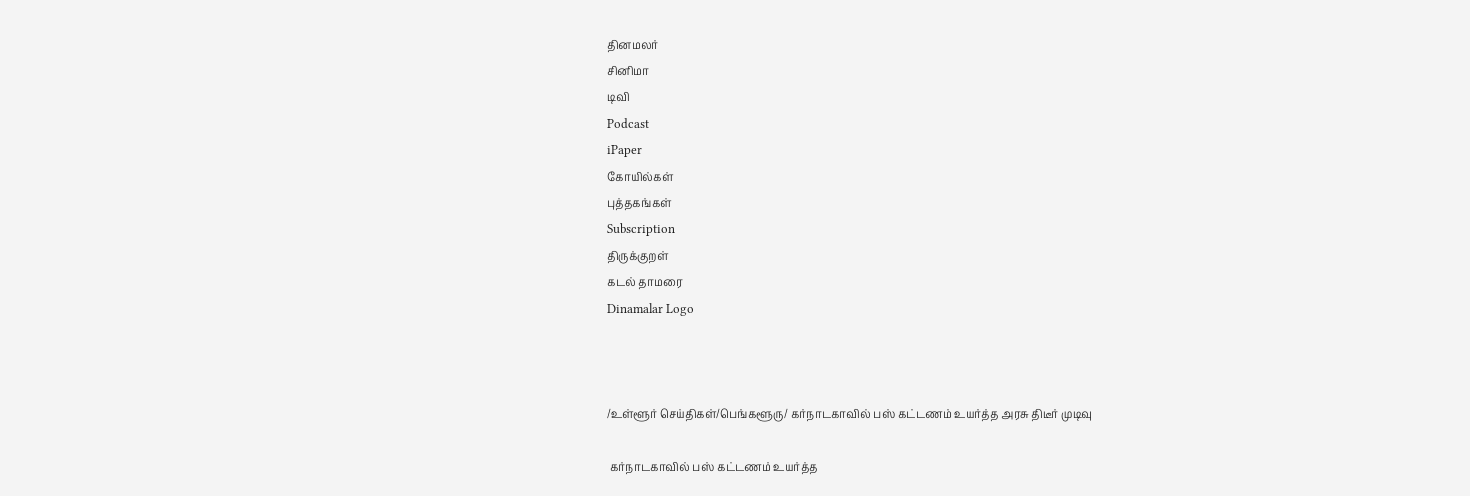தினமலர்
சினிமா
டிவி
Podcast
iPaper
கோயில்கள்
புத்தகங்கள்
Subscription
திருக்குறள்
கடல் தாமரை
Dinamalar Logo



/உள்ளூர் செய்திகள்/பெங்களூரு/ கர்நாடகாவில் பஸ் கட்டணம் உயர்த்த அரசு திடீர் முடிவு

 கர்நாடகாவில் பஸ் கட்டணம் உயர்த்த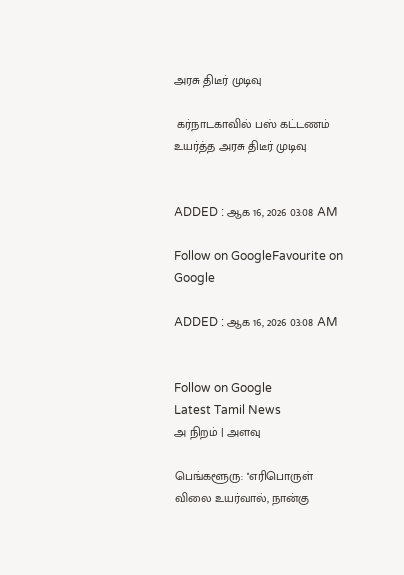அரசு திடீர் முடிவு

 கர்நாடகாவில் பஸ் கட்டணம் உயர்த்த அரசு திடீர் முடிவு


ADDED : ஆக 16, 2026 03:08 AM

Follow on GoogleFavourite on Google

ADDED : ஆக 16, 2026 03:08 AM


Follow on Google
Latest Tamil News
அ நிறம் | அளவு

பெங்களூரு: ''எரிபொருள் விலை உயர்வால், நான்கு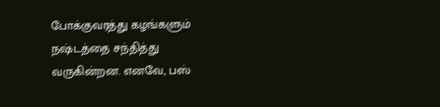போக்குவரத்து கழங்களும் நஷ்டத்தை சந்தித்து வருகின்றன. எனவே, பஸ்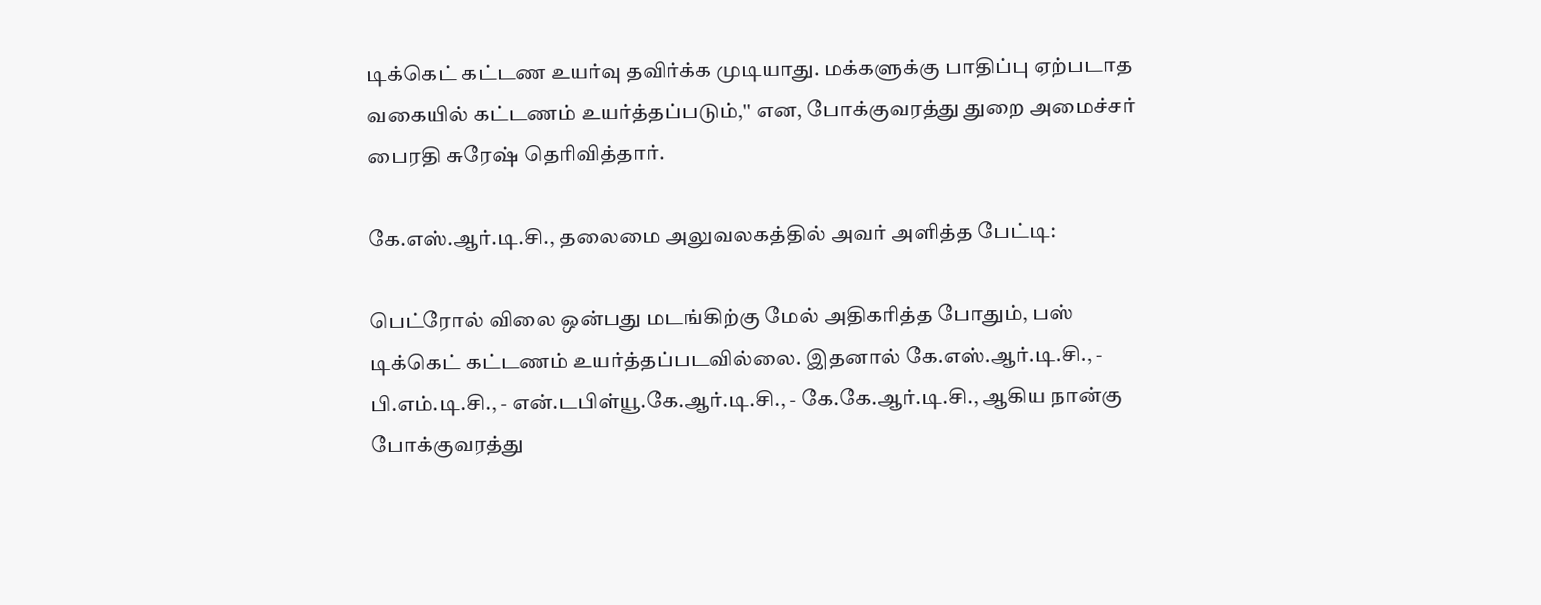டிக்கெட் கட்டண உயர்வு தவிர்க்க முடியாது. மக்களுக்கு பாதிப்பு ஏற்படாத வகையில் கட்டணம் உயர்த்தப்படும்,'' என, போக்குவரத்து துறை அமைச்சர் பைரதி சுரேஷ் தெரிவித்தார்.

கே.எஸ்.ஆர்.டி.சி., தலைமை அலுவலகத்தில் அவர் அளித்த பேட்டி:

பெட்ரோல் விலை ஒன்பது மடங்கிற்கு மேல் அதிகரித்த போதும், பஸ் டிக்கெட் கட்டணம் உயர்த்தப்படவில்லை. இதனால் கே.எஸ்.ஆர்.டி.சி., - பி.எம்.டி.சி., - என்.டபிள்யூ.கே.ஆர்.டி.சி., - கே.கே.ஆர்.டி.சி., ஆகிய நான்கு போக்குவரத்து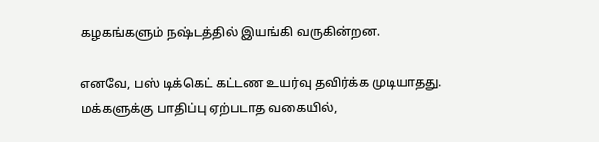கழகங்களும் நஷ்டத்தில் இயங்கி வருகின்றன.

எனவே, பஸ் டிக்கெட் கட்டண உயர்வு தவிர்க்க முடியாதது. மக்களுக்கு பாதிப்பு ஏற்படாத வகையில்,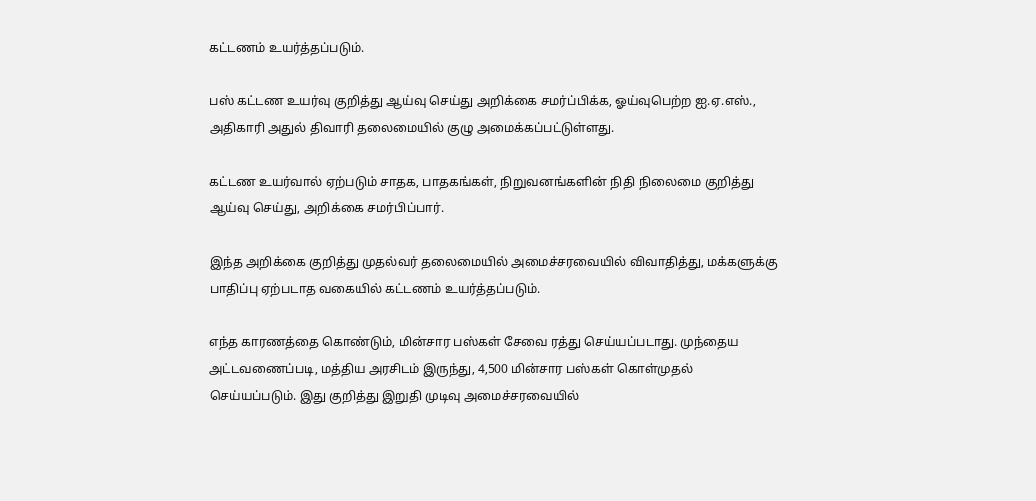கட்டணம் உயர்த்தப்படும்.

பஸ் கட்டண உயர்வு குறித்து ஆய்வு செய்து அறிக்கை சமர்ப்பிக்க, ஓய்வுபெற்ற ஐ.ஏ.எஸ்., அதிகாரி அதுல் திவாரி தலைமையில் குழு அமைக்கப்பட்டுள்ளது.

கட்டண உயர்வால் ஏற்படும் சாதக, பாதகங்கள், நிறுவனங்களின் நிதி நிலைமை குறித்து ஆய்வு செய்து, அறிக்கை சமர்பிப்பார்.

இந்த அறிக்கை குறித்து முதல்வர் தலைமையில் அமைச்சரவையில் விவாதித்து, மக்களுக்கு பாதிப்பு ஏற்படாத வகையில் கட்டணம் உயர்த்தப்படும்.

எந்த காரணத்தை கொண்டும், மின்சார பஸ்கள் சேவை ரத்து செய்யப்படாது. முந்தைய அட்டவணைப்படி, மத்திய அரசிடம் இருந்து, 4,500 மின்சார பஸ்கள் கொள்முதல் செய்யப்படும். இது குறித்து இறுதி முடிவு அமைச்சரவையில்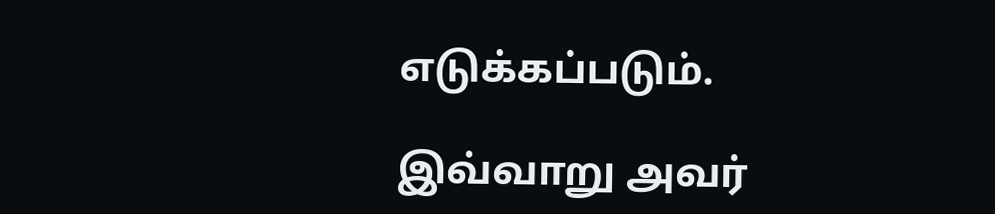எடுக்கப்படும்.

இவ்வாறு அவர்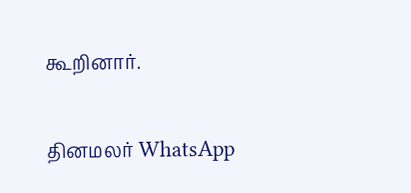கூறினார்.

தினமலர் WhatsApp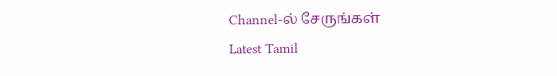Channel-ல் சேருங்கள்
Latest Tamil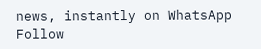news, instantly on WhatsApp
Follow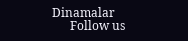Dinamalar
      Follow us